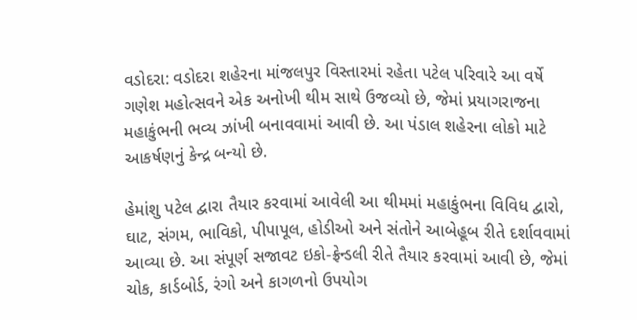વડોદરા: વડોદરા શહેરના માંજલપુર વિસ્તારમાં રહેતા પટેલ પરિવારે આ વર્ષે ગણેશ મહોત્સવને એક અનોખી થીમ સાથે ઉજવ્યો છે, જેમાં પ્રયાગરાજના મહાકુંભની ભવ્ય ઝાંખી બનાવવામાં આવી છે. આ પંડાલ શહેરના લોકો માટે આકર્ષણનું કેન્દ્ર બન્યો છે.

હેમાંશુ પટેલ દ્વારા તૈયાર કરવામાં આવેલી આ થીમમાં મહાકુંભના વિવિધ દ્વારો, ઘાટ, સંગમ, ભાવિકો, પીપાપૂલ, હોડીઓ અને સંતોને આબેહૂબ રીતે દર્શાવવામાં આવ્યા છે. આ સંપૂર્ણ સજાવટ ઇકો-ફ્રેન્ડલી રીતે તૈયાર કરવામાં આવી છે, જેમાં ચોક, કાર્ડબોર્ડ, રંગો અને કાગળનો ઉપયોગ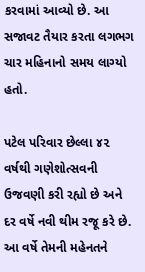કરવામાં આવ્યો છે. આ સજાવટ તૈયાર કરતા લગભગ ચાર મહિનાનો સમય લાગ્યો હતો.

પટેલ પરિવાર છેલ્લા ૪૨ વર્ષથી ગણેશોત્સવની ઉજવણી કરી રહ્યો છે અને દર વર્ષે નવી થીમ રજૂ કરે છે. આ વર્ષે તેમની મહેનતને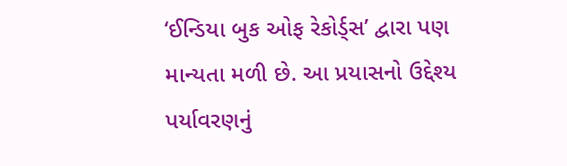‘ઈન્ડિયા બુક ઓફ રેકોર્ડ્સ’ દ્વારા પણ માન્યતા મળી છે. આ પ્રયાસનો ઉદ્દેશ્ય પર્યાવરણનું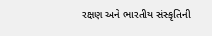રક્ષણ અને ભારતીય સંસ્કૃતિની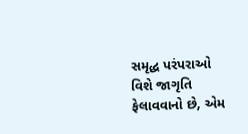સમૃદ્ધ પરંપરાઓ વિશે જાગૃતિ ફેલાવવાનો છે, એમ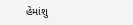હેમાંશુ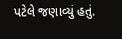પટેલે જણાવ્યું હતું.